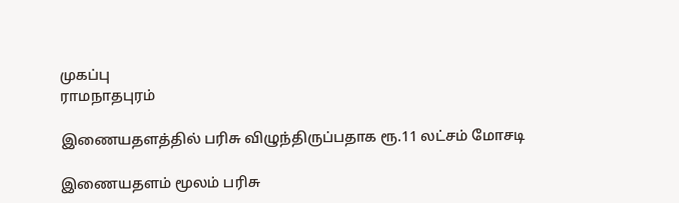முகப்பு
ராமநாதபுரம்

இணையதளத்தில் பரிசு விழுந்திருப்பதாக ரூ.11 லட்சம் மோசடி

இணையதளம் மூலம் பரிசு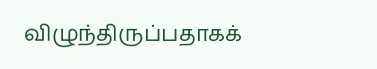விழுந்திருப்பதாகக்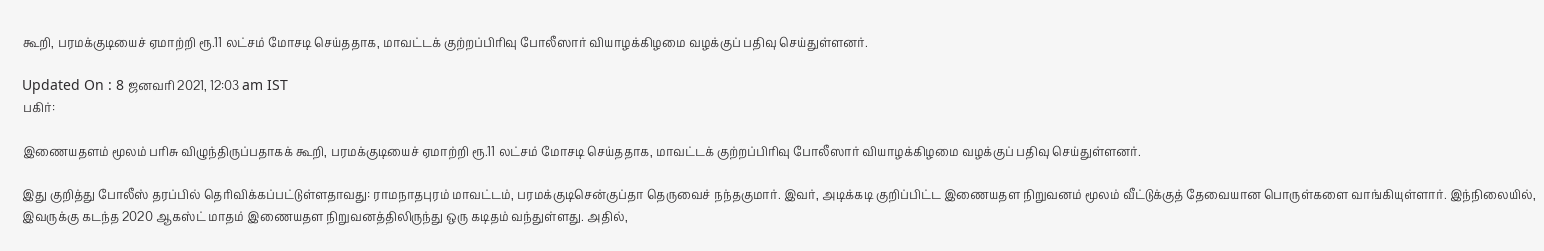கூறி, பரமக்குடியைச் ஏமாற்றி ரூ.11 லட்சம் மோசடி செய்ததாக, மாவட்டக் குற்றப்பிரிவு போலீஸார் வியாழக்கிழமை வழக்குப் பதிவு செய்துள்ளனர்.

Updated On : 8 ஜனவரி 2021, 12:03 am IST
பகிர்:

இணையதளம் மூலம் பரிசு விழுந்திருப்பதாகக் கூறி, பரமக்குடியைச் ஏமாற்றி ரூ.11 லட்சம் மோசடி செய்ததாக, மாவட்டக் குற்றப்பிரிவு போலீஸார் வியாழக்கிழமை வழக்குப் பதிவு செய்துள்ளனர்.

இது குறித்து போலீஸ் தரப்பில் தெரிவிக்கப்பட்டுள்ளதாவது: ராமநாதபுரம் மாவட்டம், பரமக்குடிசென்குப்தா தெருவைச் நந்தகுமார். இவர், அடிக்கடி குறிப்பிட்ட இணையதள நிறுவனம் மூலம் வீட்டுக்குத் தேவையான பொருள்களை வாங்கியுள்ளார். இந்நிலையில், இவருக்கு கடந்த 2020 ஆகஸ்ட் மாதம் இணையதள நிறுவனத்திலிருந்து ஒரு கடிதம் வந்துள்ளது. அதில்,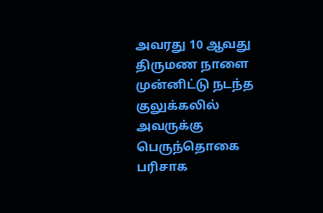அவரது 10 ஆவது திருமண நாளை முன்னிட்டு நடந்த குலுக்கலில் அவருக்கு பெருந்தொகை பரிசாக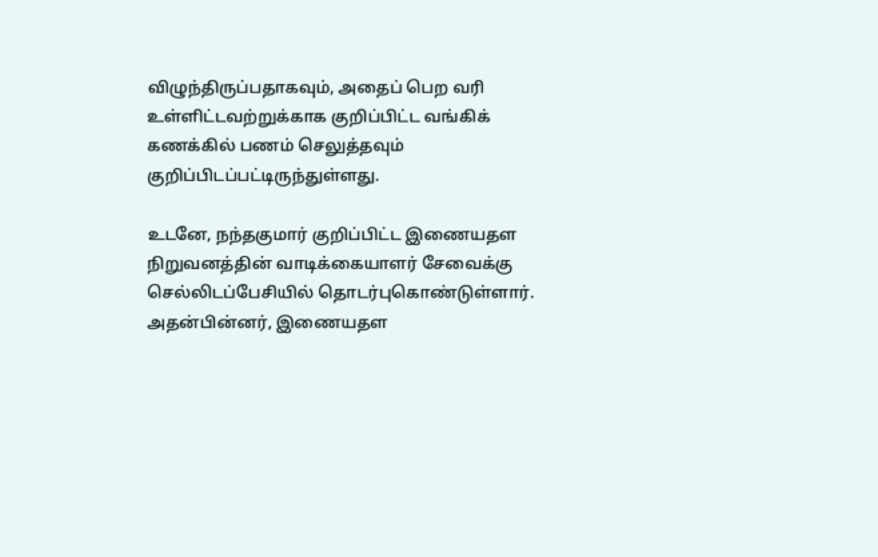விழுந்திருப்பதாகவும், அதைப் பெற வரி உள்ளிட்டவற்றுக்காக குறிப்பிட்ட வங்கிக் கணக்கில் பணம் செலுத்தவும் குறிப்பிடப்பட்டிருந்துள்ளது.

உடனே, நந்தகுமார் குறிப்பிட்ட இணையதள நிறுவனத்தின் வாடிக்கையாளர் சேவைக்கு செல்லிடப்பேசியில் தொடர்புகொண்டுள்ளார். அதன்பின்னர், இணையதள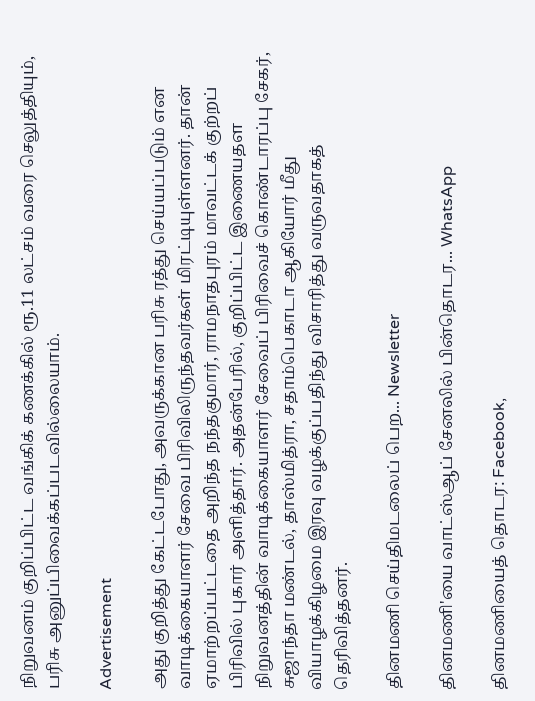நிறுவனம் குறிப்பிட்ட வங்கிக் கணக்கில் ரூ.11 லட்சம் வரை செலுத்தியும், பரிசு அனுப்பிவைக்கப்படவில்லையாம்.

Advertisement

அது குறித்து கேட்டபோது, அவருக்கான பரிசு ரத்து செய்யப்படும் என வாடிக்கையாளர் சேவை பிரிவிலிருந்தவர்கள் மிரட்டியுள்ளனர். தான் ஏமாற்றப்பட்டதை அறிந்த நந்தகுமார், ராமநாதபுரம் மாவட்டக் குற்றப் பிரிவில் புகார் அளித்தார். அதன்பேரில், குறிப்பிட்ட இணையதள நிறுவனத்தின் வாடிக்கையாளர் சேவைப் பிரிவைச் கொண்டாரப்பு சேகர், சுஜாந்தா மண்டல், தாஸ்மித்ரா, சதாம்பெகாடா ஆகியோர் மீது வியாழக்கிழமை இரவு வழக்குப்பதிந்து விசாரித்து வருவதாகத் தெரிவித்தனர்.

தினமணி செய்திமடலைப் பெற... Newsletter

தினமணி'யை வாட்ஸ்ஆப் சேனலில் பின்தொடர... WhatsApp

தினமணியைத் தொடர: Facebook,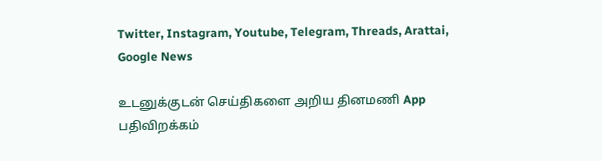Twitter, Instagram, Youtube, Telegram, Threads, Arattai, Google News

உடனுக்குடன் செய்திகளை அறிய தினமணி App பதிவிறக்கம்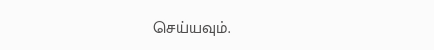செய்யவும்.